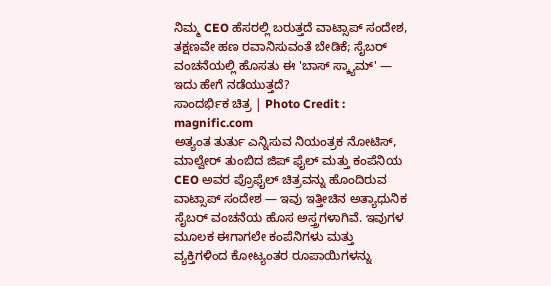ನಿಮ್ಮ CEO ಹೆಸರಲ್ಲಿ ಬರುತ್ತದೆ ವಾಟ್ಸಾಪ್ ಸಂದೇಶ, ತಕ್ಷಣವೇ ಹಣ ರವಾನಿಸುವಂತೆ ಬೇಡಿಕೆ; ಸೈಬರ್ ವಂಚನೆಯಲ್ಲಿ ಹೊಸತು ಈ 'ಬಾಸ್ ಸ್ಕ್ಯಾಮ್' — ಇದು ಹೇಗೆ ನಡೆಯುತ್ತದೆ?
ಸಾಂದರ್ಭಿಕ ಚಿತ್ರ | Photo Credit : magnific.com
ಅತ್ಯಂತ ತುರ್ತು ಎನ್ನಿಸುವ ನಿಯಂತ್ರಕ ನೋಟಿಸ್, ಮಾಲ್ವೇರ್ ತುಂಬಿದ ಜಿಪ್ ಫೈಲ್ ಮತ್ತು ಕಂಪೆನಿಯ CEO ಅವರ ಪ್ರೊಫೈಲ್ ಚಿತ್ರವನ್ನು ಹೊಂದಿರುವ ವಾಟ್ಸಾಪ್ ಸಂದೇಶ — ಇವು ಇತ್ತೀಚಿನ ಅತ್ಯಾಧುನಿಕ ಸೈಬರ್ ವಂಚನೆಯ ಹೊಸ ಅಸ್ತ್ರಗಳಾಗಿವೆ. ಇವುಗಳ ಮೂಲಕ ಈಗಾಗಲೇ ಕಂಪೆನಿಗಳು ಮತ್ತು ವ್ಯಕ್ತಿಗಳಿಂದ ಕೋಟ್ಯಂತರ ರೂಪಾಯಿಗಳನ್ನು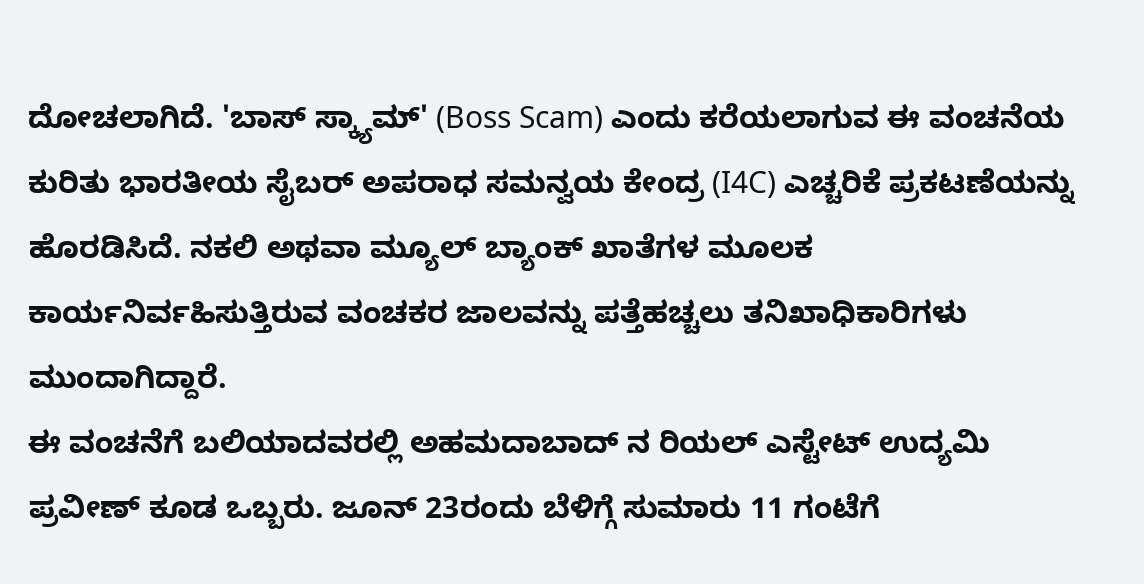ದೋಚಲಾಗಿದೆ. 'ಬಾಸ್ ಸ್ಕ್ಯಾಮ್' (Boss Scam) ಎಂದು ಕರೆಯಲಾಗುವ ಈ ವಂಚನೆಯ ಕುರಿತು ಭಾರತೀಯ ಸೈಬರ್ ಅಪರಾಧ ಸಮನ್ವಯ ಕೇಂದ್ರ (I4C) ಎಚ್ಚರಿಕೆ ಪ್ರಕಟಣೆಯನ್ನು ಹೊರಡಿಸಿದೆ. ನಕಲಿ ಅಥವಾ ಮ್ಯೂಲ್ ಬ್ಯಾಂಕ್ ಖಾತೆಗಳ ಮೂಲಕ ಕಾರ್ಯನಿರ್ವಹಿಸುತ್ತಿರುವ ವಂಚಕರ ಜಾಲವನ್ನು ಪತ್ತೆಹಚ್ಚಲು ತನಿಖಾಧಿಕಾರಿಗಳು ಮುಂದಾಗಿದ್ದಾರೆ.
ಈ ವಂಚನೆಗೆ ಬಲಿಯಾದವರಲ್ಲಿ ಅಹಮದಾಬಾದ್ ನ ರಿಯಲ್ ಎಸ್ಟೇಟ್ ಉದ್ಯಮಿ ಪ್ರವೀಣ್ ಕೂಡ ಒಬ್ಬರು. ಜೂನ್ 23ರಂದು ಬೆಳಿಗ್ಗೆ ಸುಮಾರು 11 ಗಂಟೆಗೆ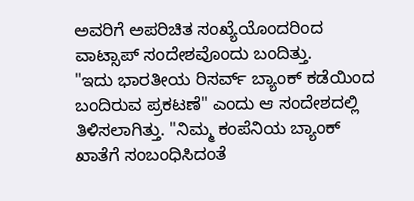ಅವರಿಗೆ ಅಪರಿಚಿತ ಸಂಖ್ಯೆಯೊಂದರಿಂದ ವಾಟ್ಸಾಪ್ ಸಂದೇಶವೊಂದು ಬಂದಿತ್ತು.
"ಇದು ಭಾರತೀಯ ರಿಸರ್ವ್ ಬ್ಯಾಂಕ್ ಕಡೆಯಿಂದ ಬಂದಿರುವ ಪ್ರಕಟಣೆ" ಎಂದು ಆ ಸಂದೇಶದಲ್ಲಿ ತಿಳಿಸಲಾಗಿತ್ತು. "ನಿಮ್ಮ ಕಂಪೆನಿಯ ಬ್ಯಾಂಕ್ ಖಾತೆಗೆ ಸಂಬಂಧಿಸಿದಂತೆ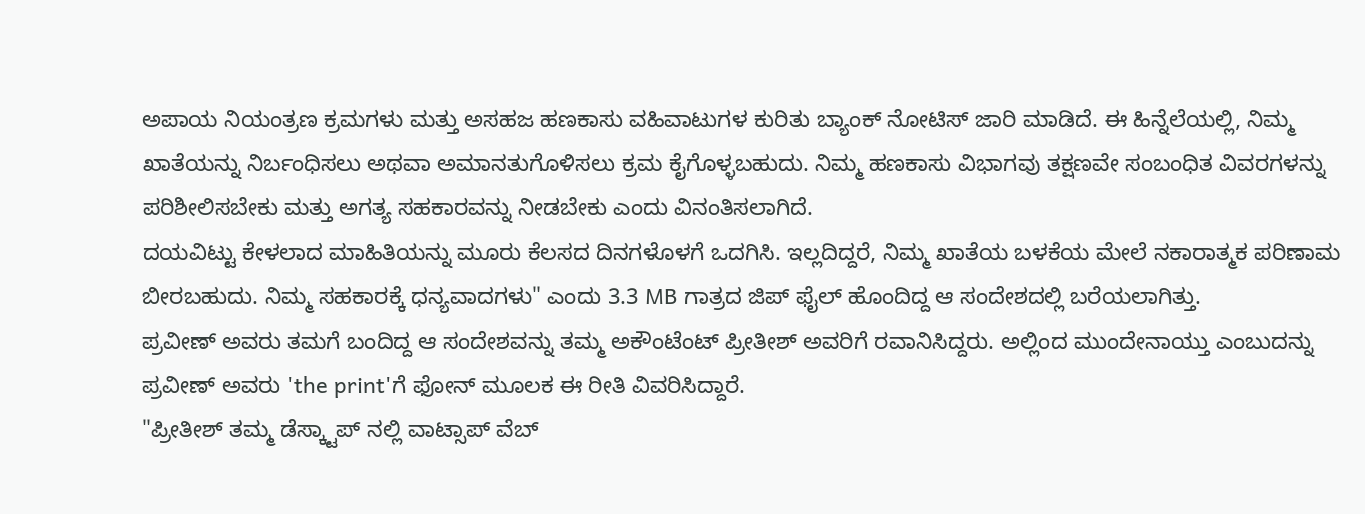ಅಪಾಯ ನಿಯಂತ್ರಣ ಕ್ರಮಗಳು ಮತ್ತು ಅಸಹಜ ಹಣಕಾಸು ವಹಿವಾಟುಗಳ ಕುರಿತು ಬ್ಯಾಂಕ್ ನೋಟಿಸ್ ಜಾರಿ ಮಾಡಿದೆ. ಈ ಹಿನ್ನೆಲೆಯಲ್ಲಿ, ನಿಮ್ಮ ಖಾತೆಯನ್ನು ನಿರ್ಬಂಧಿಸಲು ಅಥವಾ ಅಮಾನತುಗೊಳಿಸಲು ಕ್ರಮ ಕೈಗೊಳ್ಳಬಹುದು. ನಿಮ್ಮ ಹಣಕಾಸು ವಿಭಾಗವು ತಕ್ಷಣವೇ ಸಂಬಂಧಿತ ವಿವರಗಳನ್ನು ಪರಿಶೀಲಿಸಬೇಕು ಮತ್ತು ಅಗತ್ಯ ಸಹಕಾರವನ್ನು ನೀಡಬೇಕು ಎಂದು ವಿನಂತಿಸಲಾಗಿದೆ.
ದಯವಿಟ್ಟು ಕೇಳಲಾದ ಮಾಹಿತಿಯನ್ನು ಮೂರು ಕೆಲಸದ ದಿನಗಳೊಳಗೆ ಒದಗಿಸಿ. ಇಲ್ಲದಿದ್ದರೆ, ನಿಮ್ಮ ಖಾತೆಯ ಬಳಕೆಯ ಮೇಲೆ ನಕಾರಾತ್ಮಕ ಪರಿಣಾಮ ಬೀರಬಹುದು. ನಿಮ್ಮ ಸಹಕಾರಕ್ಕೆ ಧನ್ಯವಾದಗಳು" ಎಂದು 3.3 MB ಗಾತ್ರದ ಜಿಪ್ ಫೈಲ್ ಹೊಂದಿದ್ದ ಆ ಸಂದೇಶದಲ್ಲಿ ಬರೆಯಲಾಗಿತ್ತು.
ಪ್ರವೀಣ್ ಅವರು ತಮಗೆ ಬಂದಿದ್ದ ಆ ಸಂದೇಶವನ್ನು ತಮ್ಮ ಅಕೌಂಟೆಂಟ್ ಪ್ರೀತೀಶ್ ಅವರಿಗೆ ರವಾನಿಸಿದ್ದರು. ಅಲ್ಲಿಂದ ಮುಂದೇನಾಯ್ತು ಎಂಬುದನ್ನು ಪ್ರವೀಣ್ ಅವರು 'the print'ಗೆ ಫೋನ್ ಮೂಲಕ ಈ ರೀತಿ ವಿವರಿಸಿದ್ದಾರೆ.
"ಪ್ರೀತೀಶ್ ತಮ್ಮ ಡೆಸ್ಕ್ಟಾಪ್ ನಲ್ಲಿ ವಾಟ್ಸಾಪ್ ವೆಬ್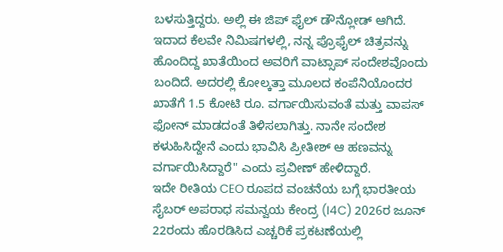ಬಳಸುತ್ತಿದ್ದರು. ಅಲ್ಲಿ ಈ ಜಿಪ್ ಫೈಲ್ ಡೌನ್ಲೋಡ್ ಆಗಿದೆ. ಇದಾದ ಕೆಲವೇ ನಿಮಿಷಗಳಲ್ಲಿ, ನನ್ನ ಪ್ರೊಫೈಲ್ ಚಿತ್ರವನ್ನು ಹೊಂದಿದ್ದ ಖಾತೆಯಿಂದ ಅವರಿಗೆ ವಾಟ್ಸಾಪ್ ಸಂದೇಶವೊಂದು ಬಂದಿದೆ. ಅದರಲ್ಲಿ ಕೋಲ್ಕತ್ತಾ ಮೂಲದ ಕಂಪೆನಿಯೊಂದರ ಖಾತೆಗೆ 1.5 ಕೋಟಿ ರೂ. ವರ್ಗಾಯಿಸುವಂತೆ ಮತ್ತು ವಾಪಸ್ ಫೋನ್ ಮಾಡದಂತೆ ತಿಳಿಸಲಾಗಿತ್ತು. ನಾನೇ ಸಂದೇಶ ಕಳುಹಿಸಿದ್ದೇನೆ ಎಂದು ಭಾವಿಸಿ ಪ್ರೀತೀಶ್ ಆ ಹಣವನ್ನು ವರ್ಗಾಯಿಸಿದ್ದಾರೆ" ಎಂದು ಪ್ರವೀಣ್ ಹೇಳಿದ್ದಾರೆ.
ಇದೇ ರೀತಿಯ CEO ರೂಪದ ವಂಚನೆಯ ಬಗ್ಗೆ ಭಾರತೀಯ ಸೈಬರ್ ಅಪರಾಧ ಸಮನ್ವಯ ಕೇಂದ್ರ (I4C) 2026ರ ಜೂನ್ 22ರಂದು ಹೊರಡಿಸಿದ ಎಚ್ಚರಿಕೆ ಪ್ರಕಟಣೆಯಲ್ಲಿ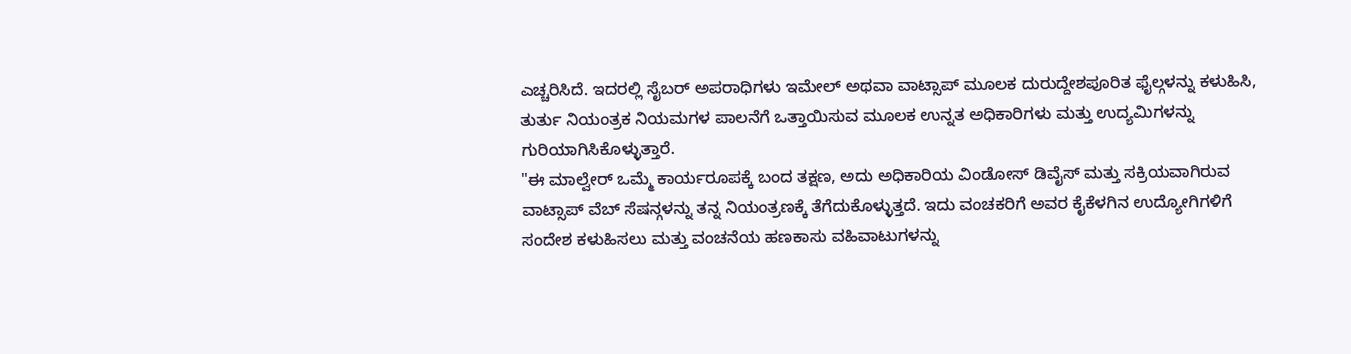ಎಚ್ಚರಿಸಿದೆ. ಇದರಲ್ಲಿ ಸೈಬರ್ ಅಪರಾಧಿಗಳು ಇಮೇಲ್ ಅಥವಾ ವಾಟ್ಸಾಪ್ ಮೂಲಕ ದುರುದ್ದೇಶಪೂರಿತ ಫೈಲ್ಗಳನ್ನು ಕಳುಹಿಸಿ, ತುರ್ತು ನಿಯಂತ್ರಕ ನಿಯಮಗಳ ಪಾಲನೆಗೆ ಒತ್ತಾಯಿಸುವ ಮೂಲಕ ಉನ್ನತ ಅಧಿಕಾರಿಗಳು ಮತ್ತು ಉದ್ಯಮಿಗಳನ್ನು ಗುರಿಯಾಗಿಸಿಕೊಳ್ಳುತ್ತಾರೆ.
"ಈ ಮಾಲ್ವೇರ್ ಒಮ್ಮೆ ಕಾರ್ಯರೂಪಕ್ಕೆ ಬಂದ ತಕ್ಷಣ, ಅದು ಅಧಿಕಾರಿಯ ವಿಂಡೋಸ್ ಡಿವೈಸ್ ಮತ್ತು ಸಕ್ರಿಯವಾಗಿರುವ ವಾಟ್ಸಾಪ್ ವೆಬ್ ಸೆಷನ್ಗಳನ್ನು ತನ್ನ ನಿಯಂತ್ರಣಕ್ಕೆ ತೆಗೆದುಕೊಳ್ಳುತ್ತದೆ. ಇದು ವಂಚಕರಿಗೆ ಅವರ ಕೈಕೆಳಗಿನ ಉದ್ಯೋಗಿಗಳಿಗೆ ಸಂದೇಶ ಕಳುಹಿಸಲು ಮತ್ತು ವಂಚನೆಯ ಹಣಕಾಸು ವಹಿವಾಟುಗಳನ್ನು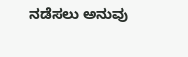ನಡೆಸಲು ಅನುವು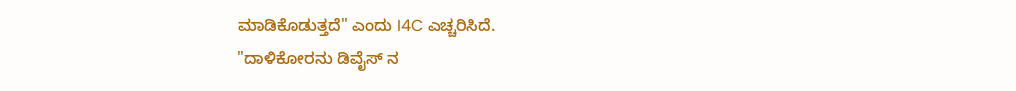ಮಾಡಿಕೊಡುತ್ತದೆ" ಎಂದು I4C ಎಚ್ಚರಿಸಿದೆ.
"ದಾಳಿಕೋರನು ಡಿವೈಸ್ ನ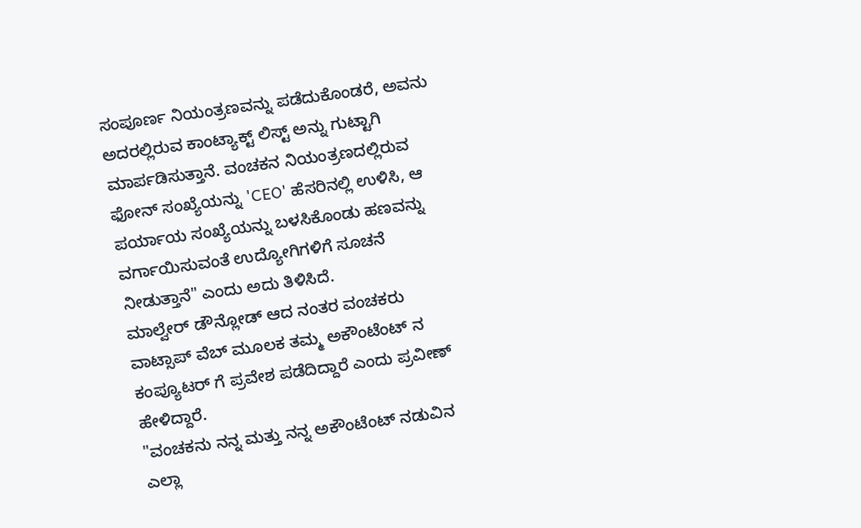ಸಂಪೂರ್ಣ ನಿಯಂತ್ರಣವನ್ನು ಪಡೆದುಕೊಂಡರೆ, ಅವನು ಅದರಲ್ಲಿರುವ ಕಾಂಟ್ಯಾಕ್ಟ್ ಲಿಸ್ಟ್ ಅನ್ನು ಗುಟ್ಟಾಗಿ ಮಾರ್ಪಡಿಸುತ್ತಾನೆ. ವಂಚಕನ ನಿಯಂತ್ರಣದಲ್ಲಿರುವ ಫೋನ್ ಸಂಖ್ಯೆಯನ್ನು 'CEO' ಹೆಸರಿನಲ್ಲಿ ಉಳಿಸಿ, ಆ ಪರ್ಯಾಯ ಸಂಖ್ಯೆಯನ್ನು ಬಳಸಿಕೊಂಡು ಹಣವನ್ನು ವರ್ಗಾಯಿಸುವಂತೆ ಉದ್ಯೋಗಿಗಳಿಗೆ ಸೂಚನೆ ನೀಡುತ್ತಾನೆ" ಎಂದು ಅದು ತಿಳಿಸಿದೆ.
ಮಾಲ್ವೇರ್ ಡೌನ್ಲೋಡ್ ಆದ ನಂತರ ವಂಚಕರು ವಾಟ್ಸಾಪ್ ವೆಬ್ ಮೂಲಕ ತಮ್ಮ ಅಕೌಂಟೆಂಟ್ ನ ಕಂಪ್ಯೂಟರ್ ಗೆ ಪ್ರವೇಶ ಪಡೆದಿದ್ದಾರೆ ಎಂದು ಪ್ರವೀಣ್ ಹೇಳಿದ್ದಾರೆ.
"ವಂಚಕನು ನನ್ನ ಮತ್ತು ನನ್ನ ಅಕೌಂಟೆಂಟ್ ನಡುವಿನ ಎಲ್ಲಾ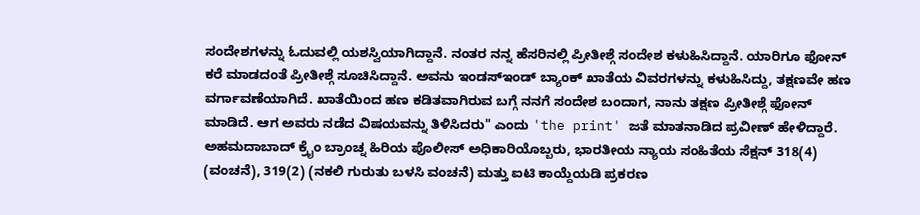ಸಂದೇಶಗಳನ್ನು ಓದುವಲ್ಲಿ ಯಶಸ್ವಿಯಾಗಿದ್ದಾನೆ. ನಂತರ ನನ್ನ ಹೆಸರಿನಲ್ಲಿ ಪ್ರೀತೀಶ್ಗೆ ಸಂದೇಶ ಕಳುಹಿಸಿದ್ದಾನೆ. ಯಾರಿಗೂ ಫೋನ್ ಕರೆ ಮಾಡದಂತೆ ಪ್ರೀತೀಶ್ಗೆ ಸೂಚಿಸಿದ್ದಾನೆ. ಅವನು ಇಂಡಸ್ಇಂಡ್ ಬ್ಯಾಂಕ್ ಖಾತೆಯ ವಿವರಗಳನ್ನು ಕಳುಹಿಸಿದ್ದು, ತಕ್ಷಣವೇ ಹಣ ವರ್ಗಾವಣೆಯಾಗಿದೆ. ಖಾತೆಯಿಂದ ಹಣ ಕಡಿತವಾಗಿರುವ ಬಗ್ಗೆ ನನಗೆ ಸಂದೇಶ ಬಂದಾಗ, ನಾನು ತಕ್ಷಣ ಪ್ರೀತೀಶ್ಗೆ ಫೋನ್ ಮಾಡಿದೆ. ಆಗ ಅವರು ನಡೆದ ವಿಷಯವನ್ನು ತಿಳಿಸಿದರು" ಎಂದು 'the print' ಜತೆ ಮಾತನಾಡಿದ ಪ್ರವೀಣ್ ಹೇಳಿದ್ದಾರೆ.
ಅಹಮದಾಬಾದ್ ಕ್ರೈಂ ಬ್ರಾಂಚ್ನ ಹಿರಿಯ ಪೊಲೀಸ್ ಅಧಿಕಾರಿಯೊಬ್ಬರು, ಭಾರತೀಯ ನ್ಯಾಯ ಸಂಹಿತೆಯ ಸೆಕ್ಷನ್ 318(4) (ವಂಚನೆ), 319(2) (ನಕಲಿ ಗುರುತು ಬಳಸಿ ವಂಚನೆ) ಮತ್ತು ಐಟಿ ಕಾಯ್ದೆಯಡಿ ಪ್ರಕರಣ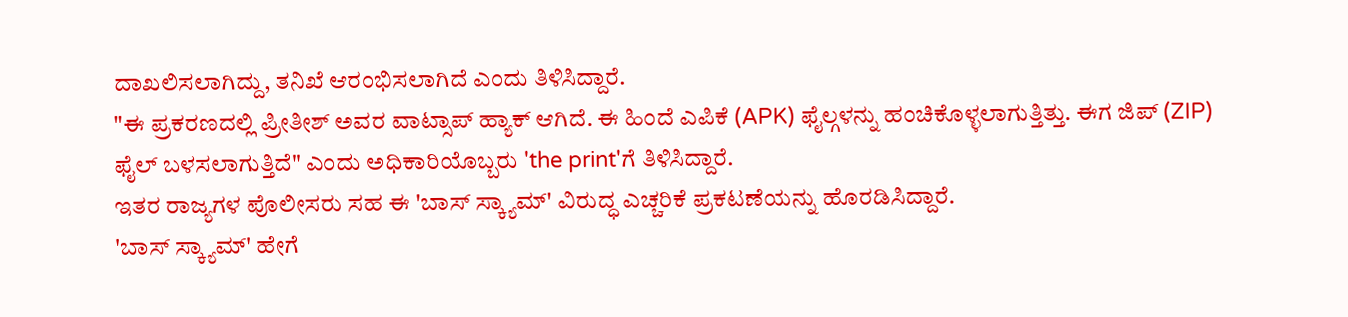ದಾಖಲಿಸಲಾಗಿದ್ದು, ತನಿಖೆ ಆರಂಭಿಸಲಾಗಿದೆ ಎಂದು ತಿಳಿಸಿದ್ದಾರೆ.
"ಈ ಪ್ರಕರಣದಲ್ಲಿ ಪ್ರೀತೀಶ್ ಅವರ ವಾಟ್ಸಾಪ್ ಹ್ಯಾಕ್ ಆಗಿದೆ. ಈ ಹಿಂದೆ ಎಪಿಕೆ (APK) ಫೈಲ್ಗಳನ್ನು ಹಂಚಿಕೊಳ್ಳಲಾಗುತ್ತಿತ್ತು. ಈಗ ಜಿಪ್ (ZIP) ಫೈಲ್ ಬಳಸಲಾಗುತ್ತಿದೆ" ಎಂದು ಅಧಿಕಾರಿಯೊಬ್ಬರು 'the print'ಗೆ ತಿಳಿಸಿದ್ದಾರೆ.
ಇತರ ರಾಜ್ಯಗಳ ಪೊಲೀಸರು ಸಹ ಈ 'ಬಾಸ್ ಸ್ಕ್ಯಾಮ್' ವಿರುದ್ಧ ಎಚ್ಚರಿಕೆ ಪ್ರಕಟಣೆಯನ್ನು ಹೊರಡಿಸಿದ್ದಾರೆ.
'ಬಾಸ್ ಸ್ಕ್ಯಾಮ್' ಹೇಗೆ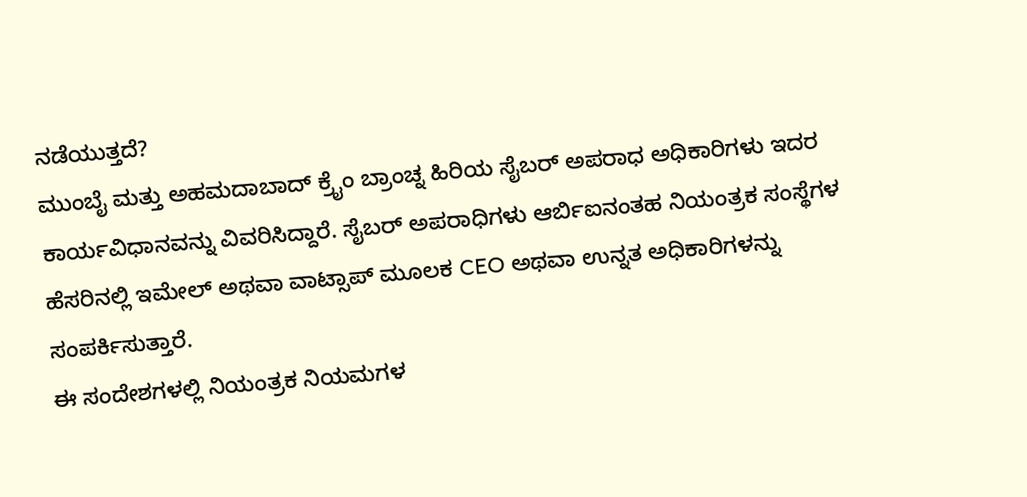ನಡೆಯುತ್ತದೆ?
ಮುಂಬೈ ಮತ್ತು ಅಹಮದಾಬಾದ್ ಕ್ರೈಂ ಬ್ರಾಂಚ್ನ ಹಿರಿಯ ಸೈಬರ್ ಅಪರಾಧ ಅಧಿಕಾರಿಗಳು ಇದರ ಕಾರ್ಯವಿಧಾನವನ್ನು ವಿವರಿಸಿದ್ದಾರೆ. ಸೈಬರ್ ಅಪರಾಧಿಗಳು ಆರ್ಬಿಐನಂತಹ ನಿಯಂತ್ರಕ ಸಂಸ್ಥೆಗಳ ಹೆಸರಿನಲ್ಲಿ ಇಮೇಲ್ ಅಥವಾ ವಾಟ್ಸಾಪ್ ಮೂಲಕ CEO ಅಥವಾ ಉನ್ನತ ಅಧಿಕಾರಿಗಳನ್ನು ಸಂಪರ್ಕಿಸುತ್ತಾರೆ.
ಈ ಸಂದೇಶಗಳಲ್ಲಿ ನಿಯಂತ್ರಕ ನಿಯಮಗಳ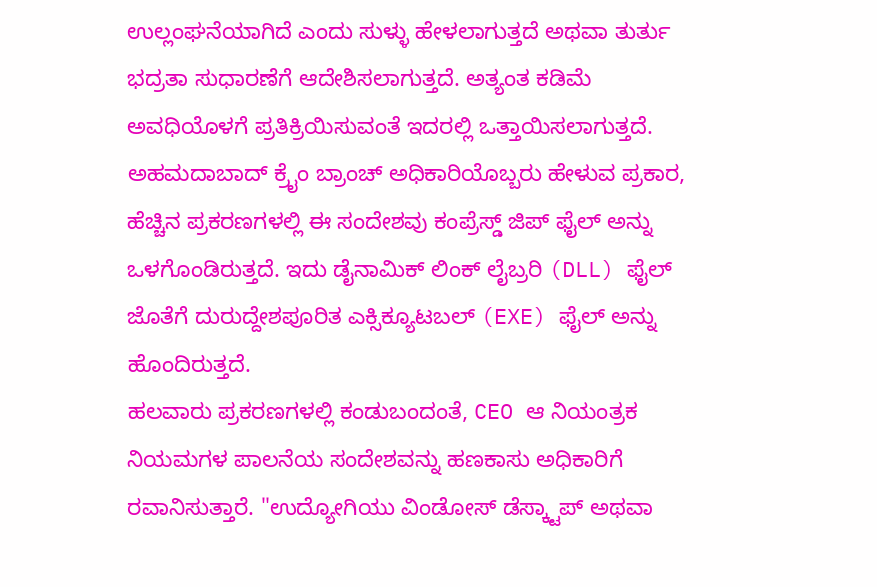ಉಲ್ಲಂಘನೆಯಾಗಿದೆ ಎಂದು ಸುಳ್ಳು ಹೇಳಲಾಗುತ್ತದೆ ಅಥವಾ ತುರ್ತು ಭದ್ರತಾ ಸುಧಾರಣೆಗೆ ಆದೇಶಿಸಲಾಗುತ್ತದೆ. ಅತ್ಯಂತ ಕಡಿಮೆ ಅವಧಿಯೊಳಗೆ ಪ್ರತಿಕ್ರಿಯಿಸುವಂತೆ ಇದರಲ್ಲಿ ಒತ್ತಾಯಿಸಲಾಗುತ್ತದೆ.
ಅಹಮದಾಬಾದ್ ಕ್ರೈಂ ಬ್ರಾಂಚ್ ಅಧಿಕಾರಿಯೊಬ್ಬರು ಹೇಳುವ ಪ್ರಕಾರ, ಹೆಚ್ಚಿನ ಪ್ರಕರಣಗಳಲ್ಲಿ ಈ ಸಂದೇಶವು ಕಂಪ್ರೆಸ್ಡ್ ಜಿಪ್ ಫೈಲ್ ಅನ್ನು ಒಳಗೊಂಡಿರುತ್ತದೆ. ಇದು ಡೈನಾಮಿಕ್ ಲಿಂಕ್ ಲೈಬ್ರರಿ (DLL) ಫೈಲ್ ಜೊತೆಗೆ ದುರುದ್ದೇಶಪೂರಿತ ಎಕ್ಸಿಕ್ಯೂಟಬಲ್ (EXE) ಫೈಲ್ ಅನ್ನು ಹೊಂದಿರುತ್ತದೆ.
ಹಲವಾರು ಪ್ರಕರಣಗಳಲ್ಲಿ ಕಂಡುಬಂದಂತೆ, CEO ಆ ನಿಯಂತ್ರಕ ನಿಯಮಗಳ ಪಾಲನೆಯ ಸಂದೇಶವನ್ನು ಹಣಕಾಸು ಅಧಿಕಾರಿಗೆ ರವಾನಿಸುತ್ತಾರೆ. "ಉದ್ಯೋಗಿಯು ವಿಂಡೋಸ್ ಡೆಸ್ಕ್ಟಾಪ್ ಅಥವಾ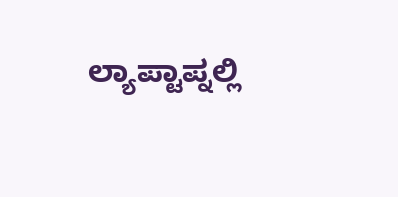ಲ್ಯಾಪ್ಟಾಪ್ನಲ್ಲಿ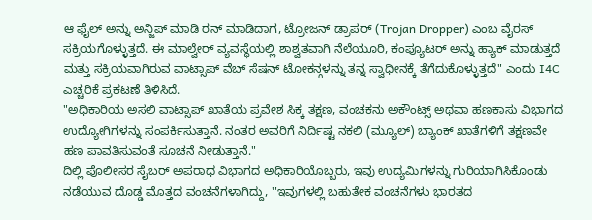ಆ ಫೈಲ್ ಅನ್ನು ಅನ್ಜಿಪ್ ಮಾಡಿ ರನ್ ಮಾಡಿದಾಗ, ಟ್ರೋಜನ್ ಡ್ರಾಪರ್ (Trojan Dropper) ಎಂಬ ವೈರಸ್ ಸಕ್ರಿಯಗೊಳ್ಳುತ್ತದೆ. ಈ ಮಾಲ್ವೇರ್ ವ್ಯವಸ್ಥೆಯಲ್ಲಿ ಶಾಶ್ವತವಾಗಿ ನೆಲೆಯೂರಿ, ಕಂಪ್ಯೂಟರ್ ಅನ್ನು ಹ್ಯಾಕ್ ಮಾಡುತ್ತದೆ ಮತ್ತು ಸಕ್ರಿಯವಾಗಿರುವ ವಾಟ್ಸಾಪ್ ವೆಬ್ ಸೆಷನ್ ಟೋಕನ್ಗಳನ್ನು ತನ್ನ ಸ್ವಾಧೀನಕ್ಕೆ ತೆಗೆದುಕೊಳ್ಳುತ್ತದೆ" ಎಂದು I4C ಎಚ್ಚರಿಕೆ ಪ್ರಕಟಣೆ ತಿಳಿಸಿದೆ.
"ಅಧಿಕಾರಿಯ ಅಸಲಿ ವಾಟ್ಸಾಪ್ ಖಾತೆಯ ಪ್ರವೇಶ ಸಿಕ್ಕ ತಕ್ಷಣ, ವಂಚಕನು ಅಕೌಂಟ್ಸ್ ಅಥವಾ ಹಣಕಾಸು ವಿಭಾಗದ ಉದ್ಯೋಗಿಗಳನ್ನು ಸಂಪರ್ಕಿಸುತ್ತಾನೆ. ನಂತರ ಅವರಿಗೆ ನಿರ್ದಿಷ್ಟ ನಕಲಿ (ಮ್ಯೂಲ್) ಬ್ಯಾಂಕ್ ಖಾತೆಗಳಿಗೆ ತಕ್ಷಣವೇ ಹಣ ಪಾವತಿಸುವಂತೆ ಸೂಚನೆ ನೀಡುತ್ತಾನೆ."
ದಿಲ್ಲಿ ಪೊಲೀಸರ ಸೈಬರ್ ಅಪರಾಧ ವಿಭಾಗದ ಅಧಿಕಾರಿಯೊಬ್ಬರು, ಇವು ಉದ್ಯಮಿಗಳನ್ನು ಗುರಿಯಾಗಿಸಿಕೊಂಡು ನಡೆಯುವ ದೊಡ್ಡ ಮೊತ್ತದ ವಂಚನೆಗಳಾಗಿದ್ದು, "ಇವುಗಳಲ್ಲಿ ಬಹುತೇಕ ವಂಚನೆಗಳು ಭಾರತದ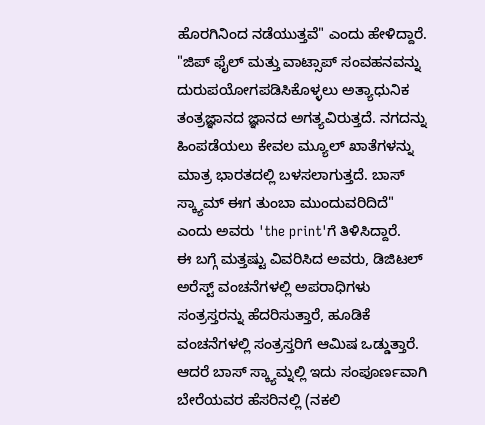ಹೊರಗಿನಿಂದ ನಡೆಯುತ್ತವೆ" ಎಂದು ಹೇಳಿದ್ದಾರೆ.
"ಜಿಪ್ ಫೈಲ್ ಮತ್ತು ವಾಟ್ಸಾಪ್ ಸಂವಹನವನ್ನು ದುರುಪಯೋಗಪಡಿಸಿಕೊಳ್ಳಲು ಅತ್ಯಾಧುನಿಕ ತಂತ್ರಜ್ಞಾನದ ಜ್ಞಾನದ ಅಗತ್ಯವಿರುತ್ತದೆ. ನಗದನ್ನು ಹಿಂಪಡೆಯಲು ಕೇವಲ ಮ್ಯೂಲ್ ಖಾತೆಗಳನ್ನು ಮಾತ್ರ ಭಾರತದಲ್ಲಿ ಬಳಸಲಾಗುತ್ತದೆ. ಬಾಸ್ ಸ್ಕ್ಯಾಮ್ ಈಗ ತುಂಬಾ ಮುಂದುವರಿದಿದೆ" ಎಂದು ಅವರು 'the print'ಗೆ ತಿಳಿಸಿದ್ದಾರೆ.
ಈ ಬಗ್ಗೆ ಮತ್ತಷ್ಟು ವಿವರಿಸಿದ ಅವರು, ಡಿಜಿಟಲ್ ಅರೆಸ್ಟ್ ವಂಚನೆಗಳಲ್ಲಿ ಅಪರಾಧಿಗಳು ಸಂತ್ರಸ್ತರನ್ನು ಹೆದರಿಸುತ್ತಾರೆ, ಹೂಡಿಕೆ ವಂಚನೆಗಳಲ್ಲಿ ಸಂತ್ರಸ್ತರಿಗೆ ಆಮಿಷ ಒಡ್ಡುತ್ತಾರೆ. ಆದರೆ ಬಾಸ್ ಸ್ಕ್ಯಾಮ್ನಲ್ಲಿ ಇದು ಸಂಪೂರ್ಣವಾಗಿ ಬೇರೆಯವರ ಹೆಸರಿನಲ್ಲಿ (ನಕಲಿ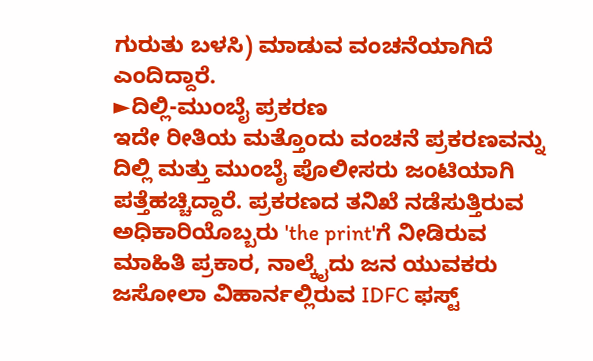ಗುರುತು ಬಳಸಿ) ಮಾಡುವ ವಂಚನೆಯಾಗಿದೆ ಎಂದಿದ್ದಾರೆ.
►ದಿಲ್ಲಿ-ಮುಂಬೈ ಪ್ರಕರಣ
ಇದೇ ರೀತಿಯ ಮತ್ತೊಂದು ವಂಚನೆ ಪ್ರಕರಣವನ್ನು ದಿಲ್ಲಿ ಮತ್ತು ಮುಂಬೈ ಪೊಲೀಸರು ಜಂಟಿಯಾಗಿ ಪತ್ತೆಹಚ್ಚಿದ್ದಾರೆ. ಪ್ರಕರಣದ ತನಿಖೆ ನಡೆಸುತ್ತಿರುವ ಅಧಿಕಾರಿಯೊಬ್ಬರು 'the print'ಗೆ ನೀಡಿರುವ ಮಾಹಿತಿ ಪ್ರಕಾರ, ನಾಲ್ಕೈದು ಜನ ಯುವಕರು ಜಸೋಲಾ ವಿಹಾರ್ನಲ್ಲಿರುವ IDFC ಫಸ್ಟ್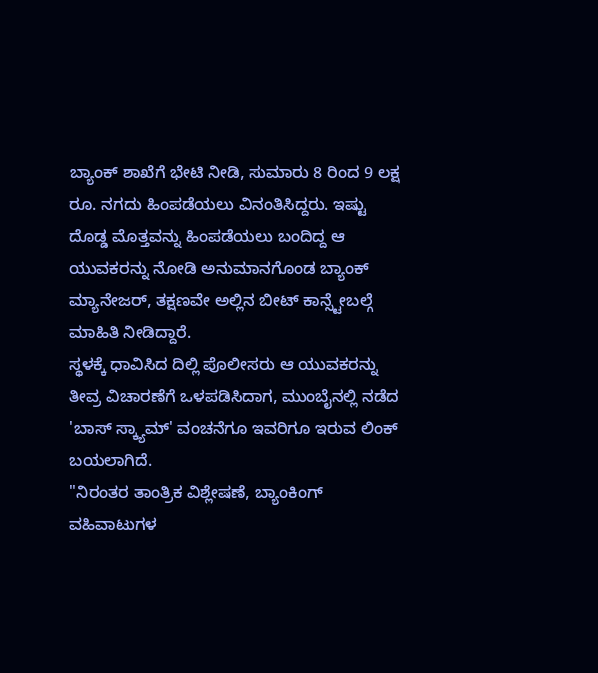ಬ್ಯಾಂಕ್ ಶಾಖೆಗೆ ಭೇಟಿ ನೀಡಿ, ಸುಮಾರು 8 ರಿಂದ 9 ಲಕ್ಷ ರೂ. ನಗದು ಹಿಂಪಡೆಯಲು ವಿನಂತಿಸಿದ್ದರು. ಇಷ್ಟು ದೊಡ್ಡ ಮೊತ್ತವನ್ನು ಹಿಂಪಡೆಯಲು ಬಂದಿದ್ದ ಆ ಯುವಕರನ್ನು ನೋಡಿ ಅನುಮಾನಗೊಂಡ ಬ್ಯಾಂಕ್ ಮ್ಯಾನೇಜರ್, ತಕ್ಷಣವೇ ಅಲ್ಲಿನ ಬೀಟ್ ಕಾನ್ಸ್ಟೇಬಲ್ಗೆ ಮಾಹಿತಿ ನೀಡಿದ್ದಾರೆ.
ಸ್ಥಳಕ್ಕೆ ಧಾವಿಸಿದ ದಿಲ್ಲಿ ಪೊಲೀಸರು ಆ ಯುವಕರನ್ನು ತೀವ್ರ ವಿಚಾರಣೆಗೆ ಒಳಪಡಿಸಿದಾಗ, ಮುಂಬೈನಲ್ಲಿ ನಡೆದ 'ಬಾಸ್ ಸ್ಕ್ಯಾಮ್' ವಂಚನೆಗೂ ಇವರಿಗೂ ಇರುವ ಲಿಂಕ್ ಬಯಲಾಗಿದೆ.
"ನಿರಂತರ ತಾಂತ್ರಿಕ ವಿಶ್ಲೇಷಣೆ, ಬ್ಯಾಂಕಿಂಗ್ ವಹಿವಾಟುಗಳ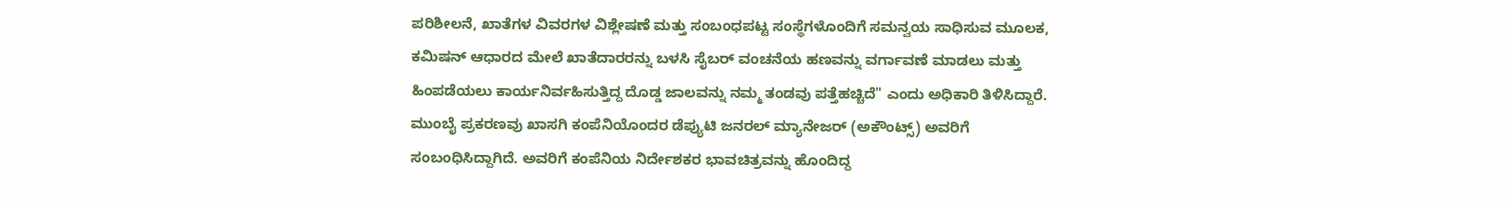ಪರಿಶೀಲನೆ, ಖಾತೆಗಳ ವಿವರಗಳ ವಿಶ್ಲೇಷಣೆ ಮತ್ತು ಸಂಬಂಧಪಟ್ಟ ಸಂಸ್ಥೆಗಳೊಂದಿಗೆ ಸಮನ್ವಯ ಸಾಧಿಸುವ ಮೂಲಕ, ಕಮಿಷನ್ ಆಧಾರದ ಮೇಲೆ ಖಾತೆದಾರರನ್ನು ಬಳಸಿ ಸೈಬರ್ ವಂಚನೆಯ ಹಣವನ್ನು ವರ್ಗಾವಣೆ ಮಾಡಲು ಮತ್ತು ಹಿಂಪಡೆಯಲು ಕಾರ್ಯನಿರ್ವಹಿಸುತ್ತಿದ್ದ ದೊಡ್ಡ ಜಾಲವನ್ನು ನಮ್ಮ ತಂಡವು ಪತ್ತೆಹಚ್ಚಿದೆ" ಎಂದು ಅಧಿಕಾರಿ ತಿಳಿಸಿದ್ದಾರೆ.
ಮುಂಬೈ ಪ್ರಕರಣವು ಖಾಸಗಿ ಕಂಪೆನಿಯೊಂದರ ಡೆಪ್ಯುಟಿ ಜನರಲ್ ಮ್ಯಾನೇಜರ್ (ಅಕೌಂಟ್ಸ್) ಅವರಿಗೆ ಸಂಬಂಧಿಸಿದ್ದಾಗಿದೆ. ಅವರಿಗೆ ಕಂಪೆನಿಯ ನಿರ್ದೇಶಕರ ಭಾವಚಿತ್ರವನ್ನು ಹೊಂದಿದ್ದ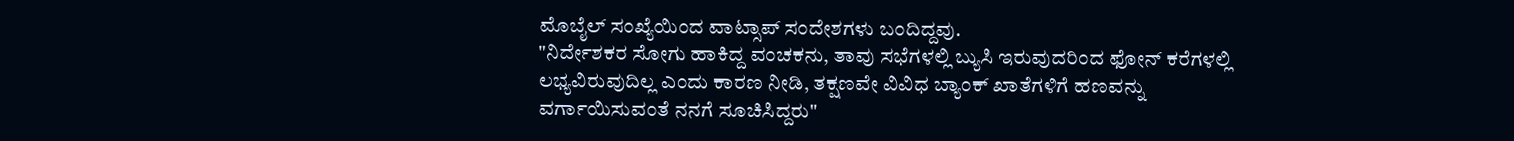ಮೊಬೈಲ್ ಸಂಖ್ಯೆಯಿಂದ ವಾಟ್ಸಾಪ್ ಸಂದೇಶಗಳು ಬಂದಿದ್ದವು.
"ನಿರ್ದೇಶಕರ ಸೋಗು ಹಾಕಿದ್ದ ವಂಚಕನು, ತಾವು ಸಭೆಗಳಲ್ಲಿ ಬ್ಯುಸಿ ಇರುವುದರಿಂದ ಫೋನ್ ಕರೆಗಳಲ್ಲಿ ಲಭ್ಯವಿರುವುದಿಲ್ಲ ಎಂದು ಕಾರಣ ನೀಡಿ, ತಕ್ಷಣವೇ ವಿವಿಧ ಬ್ಯಾಂಕ್ ಖಾತೆಗಳಿಗೆ ಹಣವನ್ನು ವರ್ಗಾಯಿಸುವಂತೆ ನನಗೆ ಸೂಚಿಸಿದ್ದರು"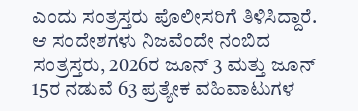ಎಂದು ಸಂತ್ರಸ್ತರು ಪೊಲೀಸರಿಗೆ ತಿಳಿಸಿದ್ದಾರೆ.
ಆ ಸಂದೇಶಗಳು ನಿಜವೆಂದೇ ನಂಬಿದ ಸಂತ್ರಸ್ತರು, 2026ರ ಜೂನ್ 3 ಮತ್ತು ಜೂನ್ 15ರ ನಡುವೆ 63 ಪ್ರತ್ಯೇಕ ವಹಿವಾಟುಗಳ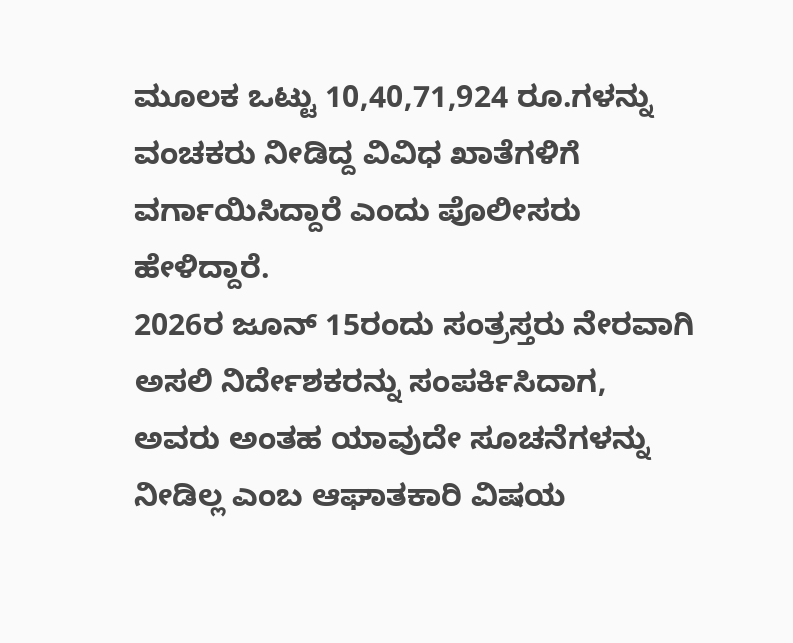ಮೂಲಕ ಒಟ್ಟು 10,40,71,924 ರೂ.ಗಳನ್ನು ವಂಚಕರು ನೀಡಿದ್ದ ವಿವಿಧ ಖಾತೆಗಳಿಗೆ ವರ್ಗಾಯಿಸಿದ್ದಾರೆ ಎಂದು ಪೊಲೀಸರು ಹೇಳಿದ್ದಾರೆ.
2026ರ ಜೂನ್ 15ರಂದು ಸಂತ್ರಸ್ತರು ನೇರವಾಗಿ ಅಸಲಿ ನಿರ್ದೇಶಕರನ್ನು ಸಂಪರ್ಕಿಸಿದಾಗ, ಅವರು ಅಂತಹ ಯಾವುದೇ ಸೂಚನೆಗಳನ್ನು ನೀಡಿಲ್ಲ ಎಂಬ ಆಘಾತಕಾರಿ ವಿಷಯ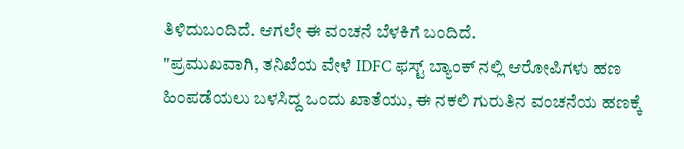ತಿಳಿದುಬಂದಿದೆ. ಆಗಲೇ ಈ ವಂಚನೆ ಬೆಳಕಿಗೆ ಬಂದಿದೆ.
"ಪ್ರಮುಖವಾಗಿ, ತನಿಖೆಯ ವೇಳೆ IDFC ಫಸ್ಟ್ ಬ್ಯಾಂಕ್ ನಲ್ಲಿ ಆರೋಪಿಗಳು ಹಣ ಹಿಂಪಡೆಯಲು ಬಳಸಿದ್ದ ಒಂದು ಖಾತೆಯು, ಈ ನಕಲಿ ಗುರುತಿನ ವಂಚನೆಯ ಹಣಕ್ಕೆ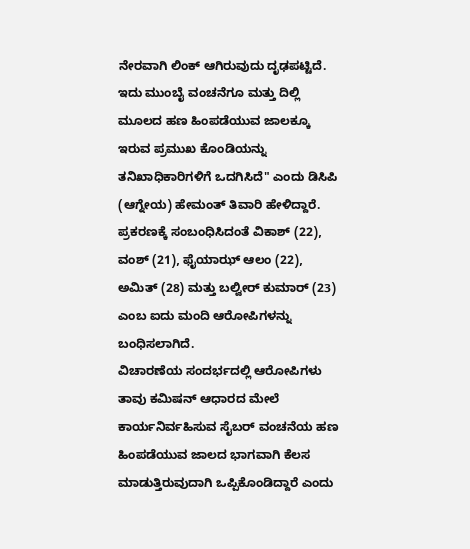ನೇರವಾಗಿ ಲಿಂಕ್ ಆಗಿರುವುದು ದೃಢಪಟ್ಟಿದೆ. ಇದು ಮುಂಬೈ ವಂಚನೆಗೂ ಮತ್ತು ದಿಲ್ಲಿ ಮೂಲದ ಹಣ ಹಿಂಪಡೆಯುವ ಜಾಲಕ್ಕೂ ಇರುವ ಪ್ರಮುಖ ಕೊಂಡಿಯನ್ನು ತನಿಖಾಧಿಕಾರಿಗಳಿಗೆ ಒದಗಿಸಿದೆ" ಎಂದು ಡಿಸಿಪಿ (ಆಗ್ನೇಯ) ಹೇಮಂತ್ ತಿವಾರಿ ಹೇಳಿದ್ದಾರೆ.
ಪ್ರಕರಣಕ್ಕೆ ಸಂಬಂಧಿಸಿದಂತೆ ವಿಕಾಶ್ (22), ವಂಶ್ (21), ಫೈಯಾಝ್ ಆಲಂ (22), ಅಮಿತ್ (28) ಮತ್ತು ಬಲ್ವೀರ್ ಕುಮಾರ್ (23) ಎಂಬ ಐದು ಮಂದಿ ಆರೋಪಿಗಳನ್ನು ಬಂಧಿಸಲಾಗಿದೆ.
ವಿಚಾರಣೆಯ ಸಂದರ್ಭದಲ್ಲಿ ಆರೋಪಿಗಳು ತಾವು ಕಮಿಷನ್ ಆಧಾರದ ಮೇಲೆ ಕಾರ್ಯನಿರ್ವಹಿಸುವ ಸೈಬರ್ ವಂಚನೆಯ ಹಣ ಹಿಂಪಡೆಯುವ ಜಾಲದ ಭಾಗವಾಗಿ ಕೆಲಸ ಮಾಡುತ್ತಿರುವುದಾಗಿ ಒಪ್ಪಿಕೊಂಡಿದ್ದಾರೆ ಎಂದು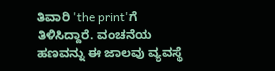ತಿವಾರಿ 'the print'ಗೆ ತಿಳಿಸಿದ್ದಾರೆ. ವಂಚನೆಯ ಹಣವನ್ನು ಈ ಜಾಲವು ವ್ಯವಸ್ಥೆ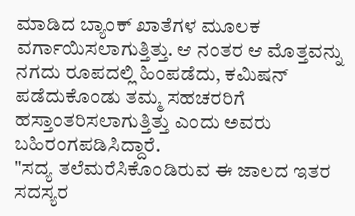ಮಾಡಿದ ಬ್ಯಾಂಕ್ ಖಾತೆಗಳ ಮೂಲಕ ವರ್ಗಾಯಿಸಲಾಗುತ್ತಿತ್ತು. ಆ ನಂತರ ಆ ಮೊತ್ತವನ್ನು ನಗದು ರೂಪದಲ್ಲಿ ಹಿಂಪಡೆದು, ಕಮಿಷನ್ ಪಡೆದುಕೊಂಡು ತಮ್ಮ ಸಹಚರರಿಗೆ ಹಸ್ತಾಂತರಿಸಲಾಗುತ್ತಿತ್ತು ಎಂದು ಅವರು ಬಹಿರಂಗಪಡಿಸಿದ್ದಾರೆ.
"ಸದ್ಯ ತಲೆಮರೆಸಿಕೊಂಡಿರುವ ಈ ಜಾಲದ ಇತರ ಸದಸ್ಯರ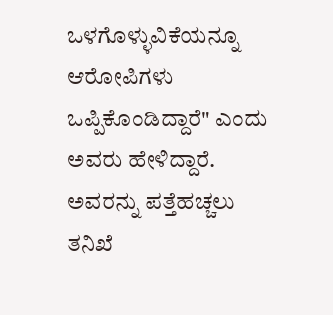ಒಳಗೊಳ್ಳುವಿಕೆಯನ್ನೂ ಆರೋಪಿಗಳು ಒಪ್ಪಿಕೊಂಡಿದ್ದಾರೆ" ಎಂದು ಅವರು ಹೇಳಿದ್ದಾರೆ. ಅವರನ್ನು ಪತ್ತೆಹಚ್ಚಲು ತನಿಖೆ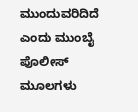ಮುಂದುವರಿದಿದೆ ಎಂದು ಮುಂಬೈ ಪೊಲೀಸ್ ಮೂಲಗಳು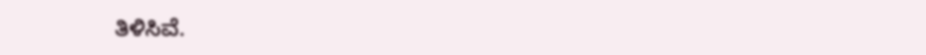ತಿಳಿಸಿವೆ.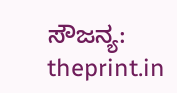ಸೌಜನ್ಯ: theprint.in